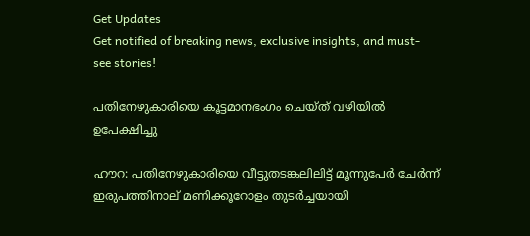Get Updates
Get notified of breaking news, exclusive insights, and must-see stories!

പതിനേഴുകാരിയെ കൂട്ടമാനഭംഗം ചെയ്‌ത്‌ വഴിയില്‍ ഉപേക്ഷിച്ചു

ഹൗറ: പതിനേഴുകാരിയെ വീട്ടുതടങ്കലിലിട്ട്‌ മൂന്നുപേര്‍ ചേര്‍ന്ന്‌ ഇരുപത്തിനാല്‌ മണിക്കൂറോളം തുടര്‍ച്ചയായി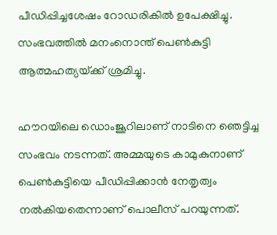പീഡിപ്പിച്ചശേഷം റോഡരികില്‍ ഉപേക്ഷിച്ചു. സംഭവത്തില്‍ മനംനൊന്ത്‌ പെണ്‍കുട്ടി ആത്മഹത്യയ്‌ക്ക്‌ ശ്രമിച്ചു.

ഹൗറയിലെ ഡൊംജൂറിലാണ്‌ നാടിനെ ഞെട്ടിച്ച സംഭവം നടന്നത്‌. അമ്മയുടെ കാമുകുനാണ്‌ പെണ്‍കുട്ടിയെ പീഡിപ്പിക്കാന്‍ നേതൃത്വം നല്‍കിയതെന്നാണ്‌ പൊലീസ്‌ പറയുന്നത്‌.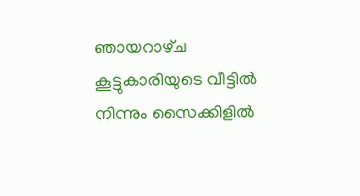ഞായറാഴ്‌ച കൂട്ടുകാരിയുടെ വീട്ടില്‍ നിന്നും സൈക്കിളില്‍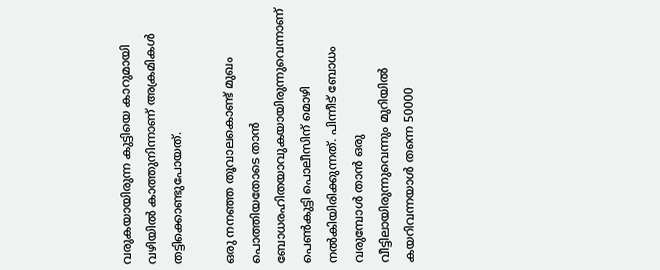വരുകയായിരുന്ന കുട്ടിയെ കാറുമായി വഴിയില്‍ കാത്തുനിന്നാണ്‌ അക്രമികള്‍ തട്ടിക്കൊണ്ടുപോയത്‌.

ഒരു നനഞ്ഞ തൂവാലകൊണ്ട്‌ മുഖം പൊത്തിയതോടെ താന്‍ ബോധരഹിതയാവുകയായിരുന്നുവെന്നാണ്‌ പെണ്‍കുട്ടി പൊലീസിന്‌ മൊഴി നല്‍കിയിരിക്കുന്നത്‌. പിന്നീട്‌ ബോധം വരുമ്പോള്‍ താന്‍ ഒരു വീട്ടിലായിരുന്നുവെന്നും മുറിയില്‍ കയറിവന്നയാള്‍ തന്നെ 50000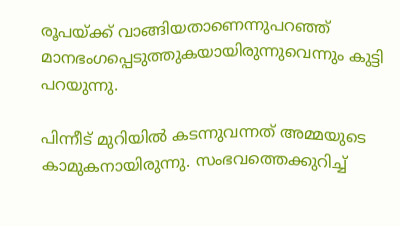രൂപയ്‌ക്ക്‌ വാങ്ങിയതാണെന്നുപറഞ്ഞ്‌ മാനഭംഗപ്പെടുത്തുകയായിരുന്നുവെന്നും കുട്ടി പറയുന്നു.

പിന്നീട്‌ മുറിയില്‍ കടന്നുവന്നത്‌ അമ്മയുടെ കാമുകനായിരുന്നു. സംഭവത്തെക്കുറിച്ച്‌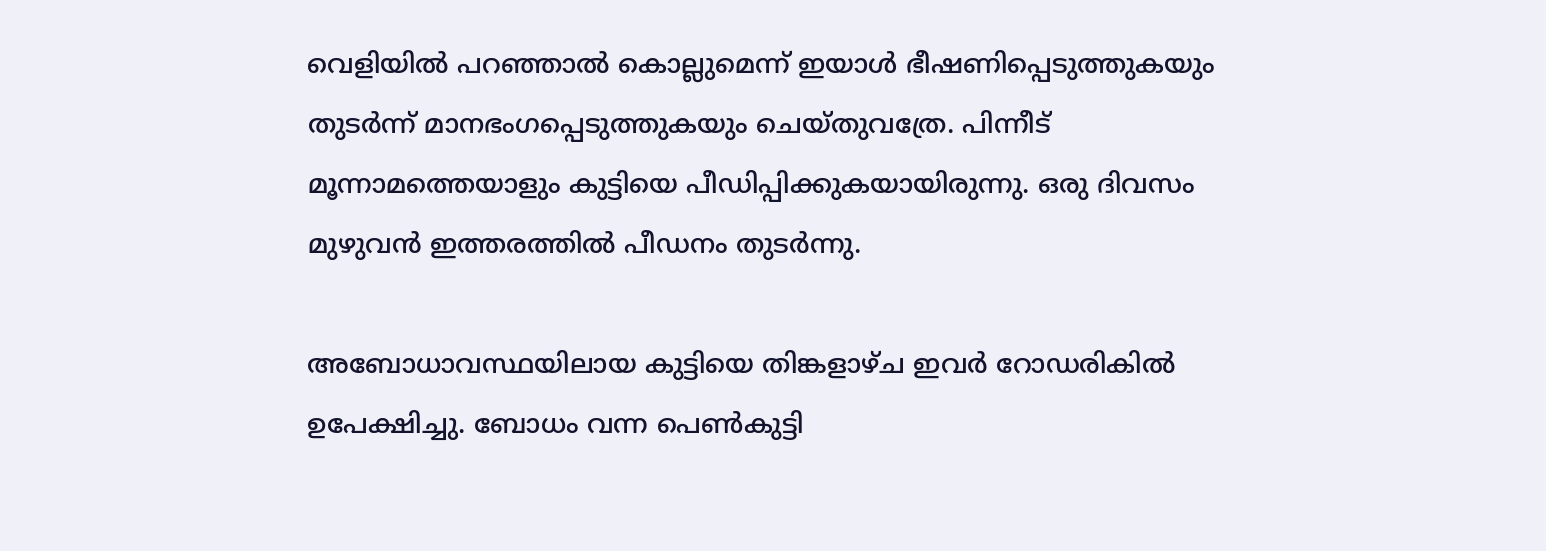വെളിയില്‍ പറഞ്ഞാല്‍ കൊല്ലുമെന്ന്‌ ഇയാള്‍ ഭീഷണിപ്പെടുത്തുകയും തുടര്‍ന്ന്‌ മാനഭംഗപ്പെടുത്തുകയും ചെയ്‌തുവത്രേ. പിന്നീട്‌ മൂന്നാമത്തെയാളും കുട്ടിയെ പീഡിപ്പിക്കുകയായിരുന്നു. ഒരു ദിവസം മുഴുവന്‍ ഇത്തരത്തില്‍ പീഡനം തുടര്‍ന്നു.

അബോധാവസ്ഥയിലായ കുട്ടിയെ തിങ്കളാഴ്‌ച ഇവര്‍ റോഡരികില്‍ ഉപേക്ഷിച്ചു. ബോധം വന്ന പെണ്‍കുട്ടി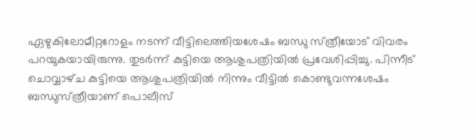ഏഴുകിലോമീറ്ററോളം നടന്ന്‌ വീട്ടിലെത്തിയശേഷം ബന്ധു സ്‌ത്രീയോട്‌ വിവരം പറയുകയായിരുന്നു. തുടര്‍ന്ന്‌ കുട്ടിയെ ആശുപത്രിയില്‍ പ്രവേശിപ്പിച്ചു. പിന്നീട്‌ ചൊവ്വാഴ്‌ച കുട്ടിയെ ആശുപത്രിയില്‍ നിന്നും വീട്ടില്‍ കൊണ്ടുവന്നശേഷം ബന്ധുസ്‌ത്രീയാണ്‌ പൊലീസ്‌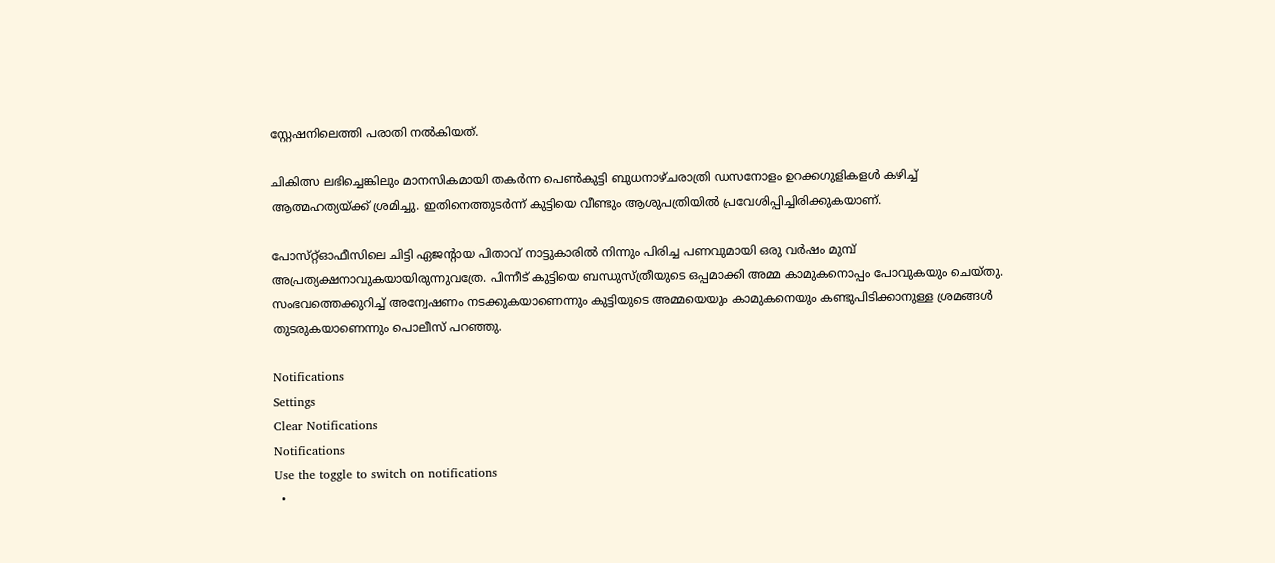സ്റ്റേഷനിലെത്തി പരാതി നല്‍കിയത്‌.

ചികിത്സ ലഭിച്ചെങ്കിലും മാനസികമായി തകര്‍ന്ന പെണ്‍കുട്ടി ബുധനാഴ്‌ചരാത്രി ഡസനോളം ഉറക്കഗുളികളള്‍ കഴിച്ച്‌ ആത്മഹത്യയ്‌ക്ക്‌ ശ്രമിച്ചു. ഇതിനെത്തുടര്‍ന്ന്‌ കുട്ടിയെ വീണ്ടും ആശുപത്രിയില്‍ പ്രവേശിപ്പിച്ചിരിക്കുകയാണ്‌.

പോസ്‌റ്റ്‌ഓഫീസിലെ ചിട്ടി ഏജന്റായ പിതാവ്‌ നാട്ടുകാരില്‍ നിന്നും പിരിച്ച പണവുമായി ഒരു വര്‍ഷം മുമ്പ്‌ അപ്രത്യക്ഷനാവുകയായിരുന്നുവത്രേ. പിന്നീട്‌ കുട്ടിയെ ബന്ധുസ്‌ത്രീയുടെ ഒപ്പമാക്കി അമ്മ കാമുകനൊപ്പം പോവുകയും ചെയ്‌തു. സംഭവത്തെക്കുറിച്ച് ‌അന്വേഷണം നടക്കുകയാണെന്നും കുട്ടിയുടെ അമ്മയെയും കാമുകനെയും കണ്ടുപിടിക്കാനുള്ള ശ്രമങ്ങള്‍ തുടരുകയാണെന്നും പൊലീസ്‌ പറഞ്ഞു.

Notifications
Settings
Clear Notifications
Notifications
Use the toggle to switch on notifications
  •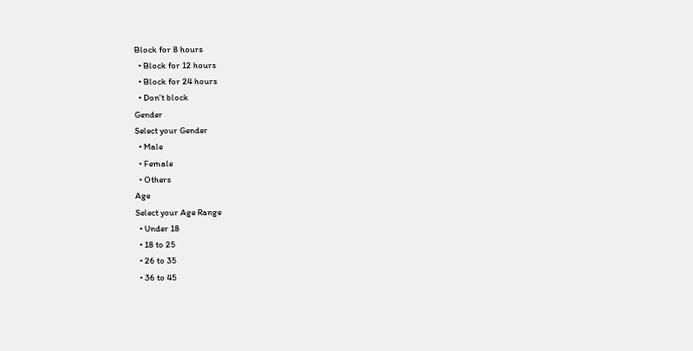Block for 8 hours
  • Block for 12 hours
  • Block for 24 hours
  • Don't block
Gender
Select your Gender
  • Male
  • Female
  • Others
Age
Select your Age Range
  • Under 18
  • 18 to 25
  • 26 to 35
  • 36 to 45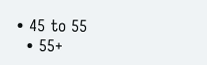• 45 to 55
  • 55+